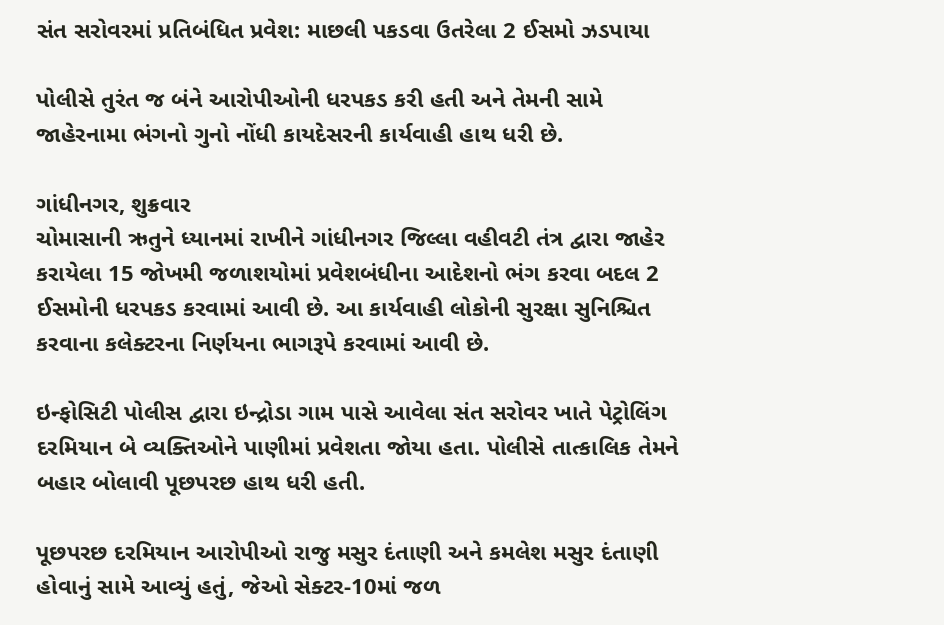સંત સરોવરમાં પ્રતિબંધિત પ્રવેશ: માછલી પકડવા ઉતરેલા 2 ઈસમો ઝડપાયા

પોલીસે તુરંત જ બંને આરોપીઓની ધરપકડ કરી હતી અને તેમની સામે જાહેરનામા ભંગનો ગુનો નોંધી કાયદેસરની કાર્યવાહી હાથ ધરી છે.

ગાંધીનગર, શુક્રવાર
ચોમાસાની ઋતુને ધ્યાનમાં રાખીને ગાંધીનગર જિલ્લા વહીવટી તંત્ર દ્વારા જાહેર કરાયેલા 15 જોખમી જળાશયોમાં પ્રવેશબંધીના આદેશનો ભંગ કરવા બદલ 2 ઈસમોની ધરપકડ કરવામાં આવી છે. આ કાર્યવાહી લોકોની સુરક્ષા સુનિશ્ચિત કરવાના કલેક્ટરના નિર્ણયના ભાગરૂપે કરવામાં આવી છે.

ઇન્ફોસિટી પોલીસ દ્વારા ઇન્દ્રોડા ગામ પાસે આવેલા સંત સરોવર ખાતે પેટ્રોલિંગ દરમિયાન બે વ્યક્તિઓને પાણીમાં પ્રવેશતા જોયા હતા. પોલીસે તાત્કાલિક તેમને બહાર બોલાવી પૂછપરછ હાથ ધરી હતી.

પૂછપરછ દરમિયાન આરોપીઓ રાજુ મસુર દંતાણી અને કમલેશ મસુર દંતાણી હોવાનું સામે આવ્યું હતું, જેઓ સેક્ટર-10માં જળ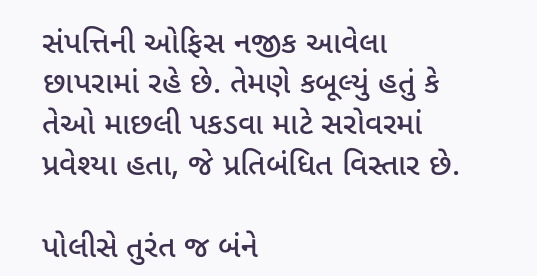સંપત્તિની ઓફિસ નજીક આવેલા છાપરામાં રહે છે. તેમણે કબૂલ્યું હતું કે તેઓ માછલી પકડવા માટે સરોવરમાં પ્રવેશ્યા હતા, જે પ્રતિબંધિત વિસ્તાર છે.

પોલીસે તુરંત જ બંને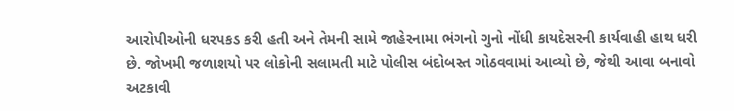આરોપીઓની ધરપકડ કરી હતી અને તેમની સામે જાહેરનામા ભંગનો ગુનો નોંધી કાયદેસરની કાર્યવાહી હાથ ધરી છે. જોખમી જળાશયો પર લોકોની સલામતી માટે પોલીસ બંદોબસ્ત ગોઠવવામાં આવ્યો છે, જેથી આવા બનાવો અટકાવી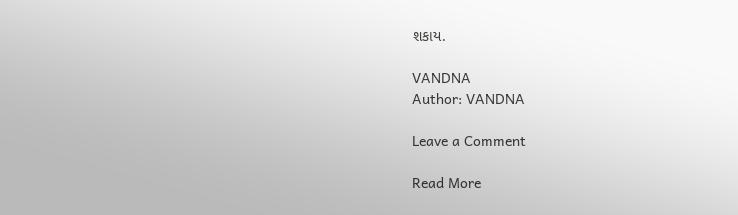શકાય.

VANDNA
Author: VANDNA

Leave a Comment

Read More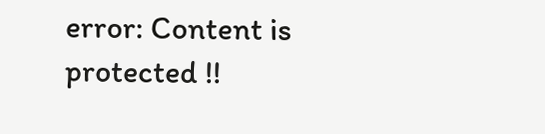error: Content is protected !!